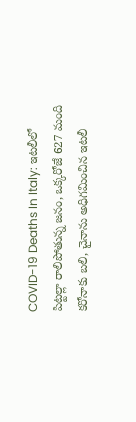COVID-19 Deaths In Italy: ఇటలీలో పిట్టల్లా రాలిపోతున్న జనం, ఒక్కరోజే 627 మంది కరోనాకు బలి, చైనాను అధిగమించిన ఇటలీ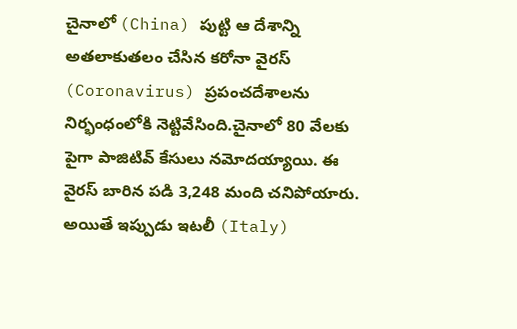చైనాలో (China) పుట్టి ఆ దేశాన్ని అతలాకుతలం చేసిన కరోనా వైరస్ (Coronavirus) ప్రపంచదేశాలను నిర్భంధంలోకి నెట్టివేసింది.చైనాలో 80 వేలకు పైగా పాజిటివ్ కేసులు నమోదయ్యాయి. ఈ వైరస్ బారిన పడి 3,248 మంది చనిపోయారు. అయితే ఇప్పుడు ఇటలీ (Italy)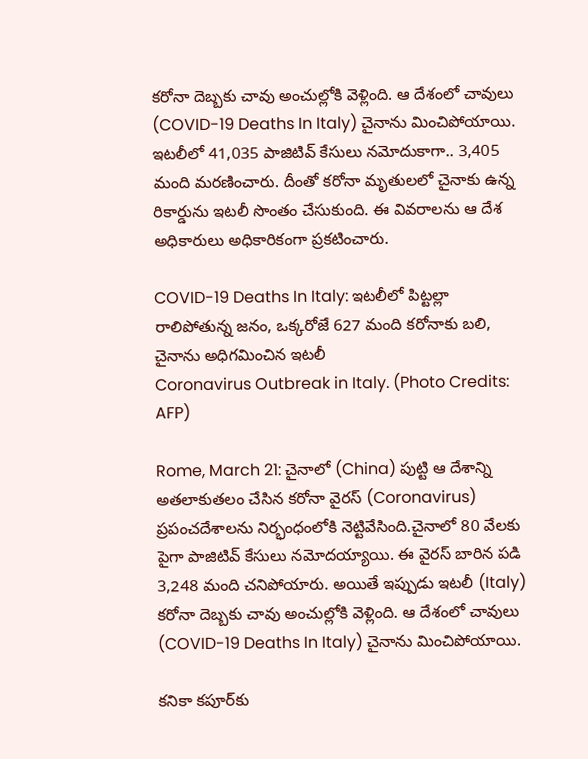కరోనా దెబ్బకు చావు అంచుల్లోకి వెళ్లింది. ఆ దేశంలో చావులు (COVID-19 Deaths In Italy) చైనాను మించిపోయాయి. ఇటలీలో 41,035 పాజిటివ్ కేసులు నమోదుకాగా.. 3,405 మంది మరణించారు. దీంతో కరోనా మృతులలో చైనాకు ఉన్న రికార్డును ఇటలీ సొంతం చేసుకుంది. ఈ వివరాలను ఆ దేశ అధికారులు అధికారికంగా ప్రకటించారు.

COVID-19 Deaths In Italy: ఇటలీలో పిట్టల్లా రాలిపోతున్న జనం, ఒక్కరోజే 627 మంది కరోనాకు బలి, చైనాను అధిగమించిన ఇటలీ
Coronavirus Outbreak in Italy. (Photo Credits: AFP)

Rome, March 21: చైనాలో (China) పుట్టి ఆ దేశాన్ని అతలాకుతలం చేసిన కరోనా వైరస్ (Coronavirus) ప్రపంచదేశాలను నిర్భంధంలోకి నెట్టివేసింది.చైనాలో 80 వేలకు పైగా పాజిటివ్ కేసులు నమోదయ్యాయి. ఈ వైరస్ బారిన పడి 3,248 మంది చనిపోయారు. అయితే ఇప్పుడు ఇటలీ (Italy) కరోనా దెబ్బకు చావు అంచుల్లోకి వెళ్లింది. ఆ దేశంలో చావులు (COVID-19 Deaths In Italy) చైనాను మించిపోయాయి.

కనికా కపూర్‌కు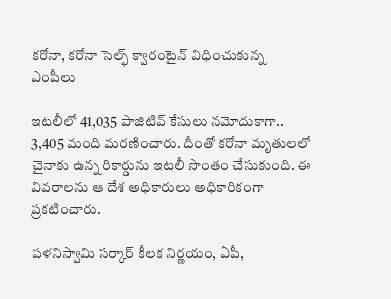కరోనా, కరోనా సెల్ఫ్‌ క్వారంటైన్‌ విధించుకున్న ఎంపీలు

ఇటలీలో 41,035 పాజిటివ్ కేసులు నమోదుకాగా.. 3,405 మంది మరణించారు. దీంతో కరోనా మృతులలో చైనాకు ఉన్న రికార్డును ఇటలీ సొంతం చేసుకుంది. ఈ వివరాలను ఆ దేశ అధికారులు అధికారికంగా ప్రకటించారు.

పళనిస్వామి సర్కార్ కీలక నిర్ణయం, ఏపీ,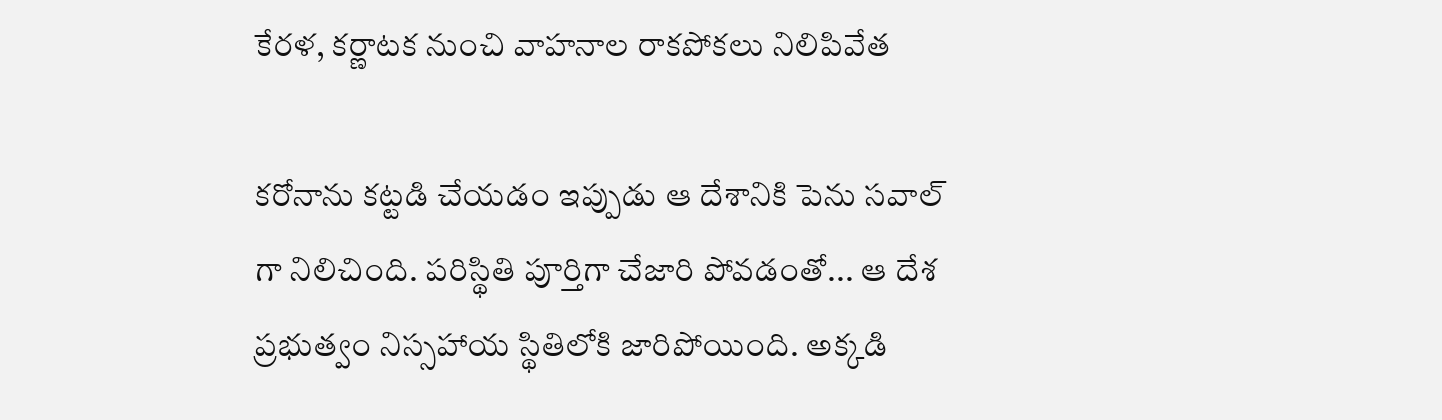కేరళ, కర్ణాటక నుంచి వాహనాల రాకపోకలు నిలిపివేత

కరోనాను కట్టడి చేయడం ఇప్పుడు ఆ దేశానికి పెను సవాల్ గా నిలిచింది. పరిస్థితి పూర్తిగా చేజారి పోవడంతో... ఆ దేశ ప్రభుత్వం నిస్సహాయ స్థితిలోకి జారిపోయింది. అక్కడి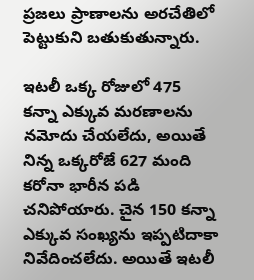ప్రజలు ప్రాణాలను అరచేతిలో పెట్టుకుని బతుకుతున్నారు.

ఇటలీ ఒక్క రోజులో 475 కన్నా ఎక్కువ మరణాలను నమోదు చేయలేదు, అయితే నిన్న ఒక్కరోజే 627 మంది కరోనా భారీన పడి చనిపోయారు. చైన 150 కన్నా ఎక్కువ సంఖ్యను ఇప్పటిదాకా నివేదించలేదు. అయితే ఇటలీ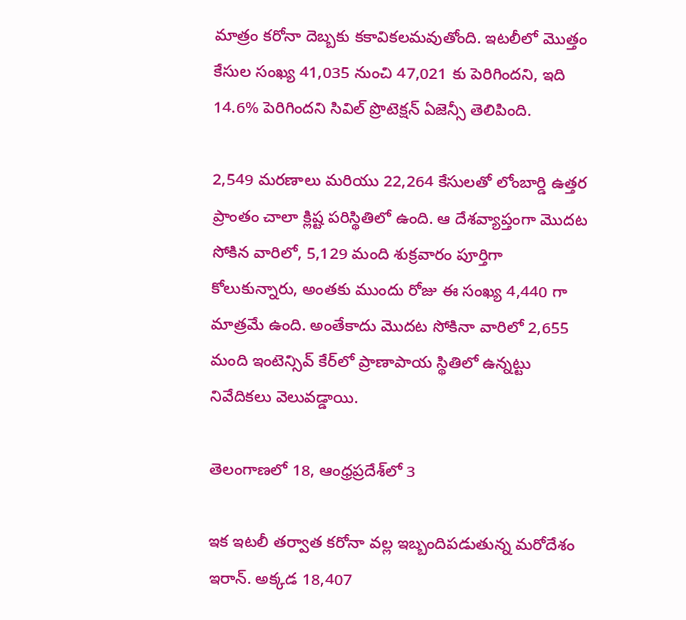మాత్రం కరోనా దెబ్బకు కకావికలమవుతోంది. ఇటలీలో మొత్తం కేసుల సంఖ్య 41,035 నుంచి 47,021 కు పెరిగిందని, ఇది 14.6% పెరిగిందని సివిల్ ప్రొటెక్షన్ ఏజెన్సీ తెలిపింది.

2,549 మరణాలు మరియు 22,264 కేసులతో లోంబార్డి ఉత్తర ప్రాంతం చాలా క్లిష్ట పరిస్థితిలో ఉంది. ఆ దేశవ్యాప్తంగా మొదట సోకిన వారిలో, 5,129 మంది శుక్రవారం పూర్తిగా కోలుకున్నారు, అంతకు ముందు రోజు ఈ సంఖ్య 4,440 గా మాత్రమే ఉంది. అంతేకాదు మొదట సోకినా వారిలో 2,655 మంది ఇంటెన్సివ్ కేర్‌లో ప్రాణాపాయ స్థితిలో ఉన్నట్టు నివేదికలు వెలువడ్డాయి.

తెలంగాణలో 18, ఆంధ్రప్రదేశ్‌లో 3

ఇక ఇటలీ తర్వాత కరోనా వల్ల ఇబ్బందిపడుతున్న మరోదేశం ఇరాన్. అక్కడ 18,407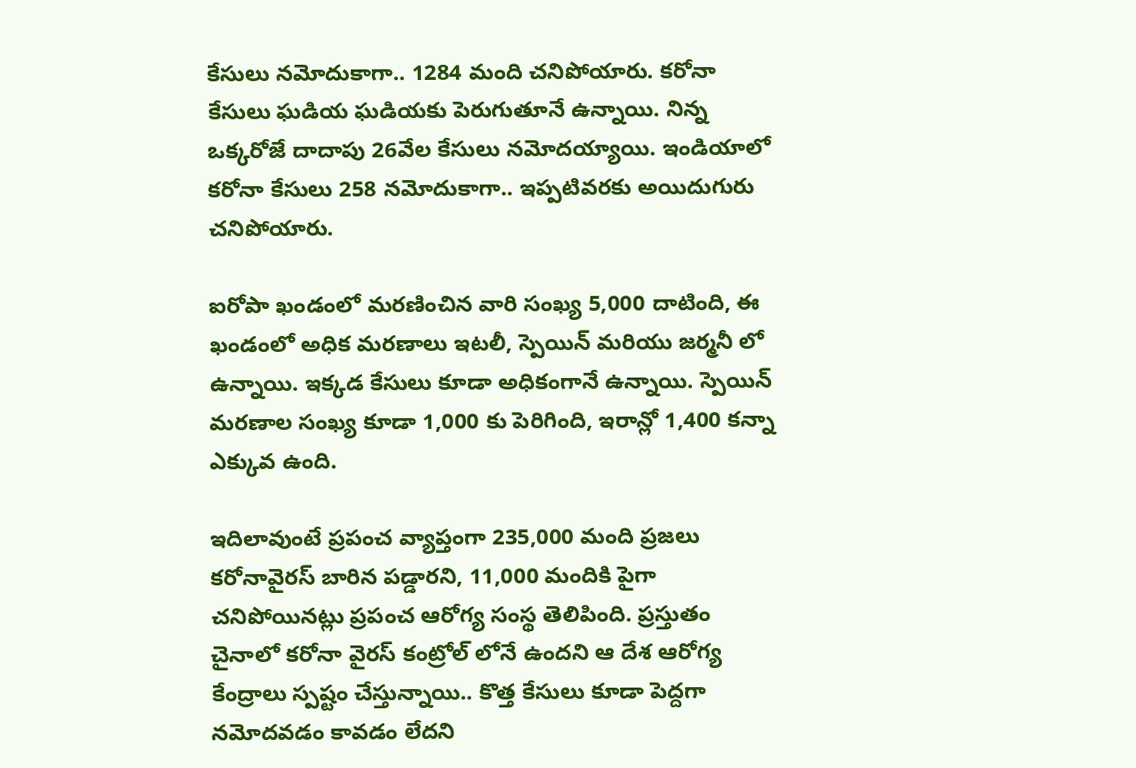కేసులు నమోదుకాగా.. 1284 మంది చనిపోయారు. కరోనా కేసులు ఘడియ ఘడియకు పెరుగుతూనే ఉన్నాయి. నిన్న ఒక్కరోజే దాదాపు 26వేల కేసులు నమోదయ్యాయి. ఇండియాలో కరోనా కేసులు 258 నమోదుకాగా.. ఇప్పటివరకు అయిదుగురు చనిపోయారు.

ఐరోపా ఖండంలో మరణించిన వారి సంఖ్య 5,000 దాటింది, ఈ ఖండంలో అధిక మరణాలు ఇటలీ, స్పెయిన్ మరియు జర్మనీ లో ఉన్నాయి. ఇక్కడ కేసులు కూడా అధికంగానే ఉన్నాయి. స్పెయిన్ మరణాల సంఖ్య కూడా 1,000 కు పెరిగింది, ఇరాన్లో 1,400 కన్నా ఎక్కువ ఉంది.

ఇదిలావుంటే ప్రపంచ వ్యాప్తంగా 235,000 మంది ప్రజలు కరోనావైరస్ బారిన పడ్డారని, 11,000 మందికి పైగా చనిపోయినట్లు ప్రపంచ ఆరోగ్య సంస్థ తెలిపింది. ప్రస్తుతం చైనాలో కరోనా వైరస్ కంట్రోల్ లోనే ఉందని ఆ దేశ ఆరోగ్య కేంద్రాలు స్పష్టం చేస్తున్నాయి.. కొత్త కేసులు కూడా పెద్దగా నమోదవడం కావడం లేదని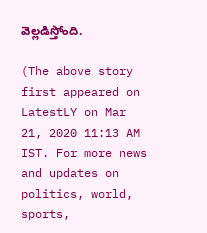వెల్లడిస్తోంది.

(The above story first appeared on LatestLY on Mar 21, 2020 11:13 AM IST. For more news and updates on politics, world, sports,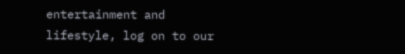entertainment and lifestyle, log on to our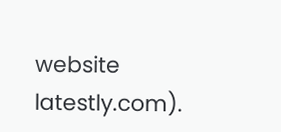website latestly.com).